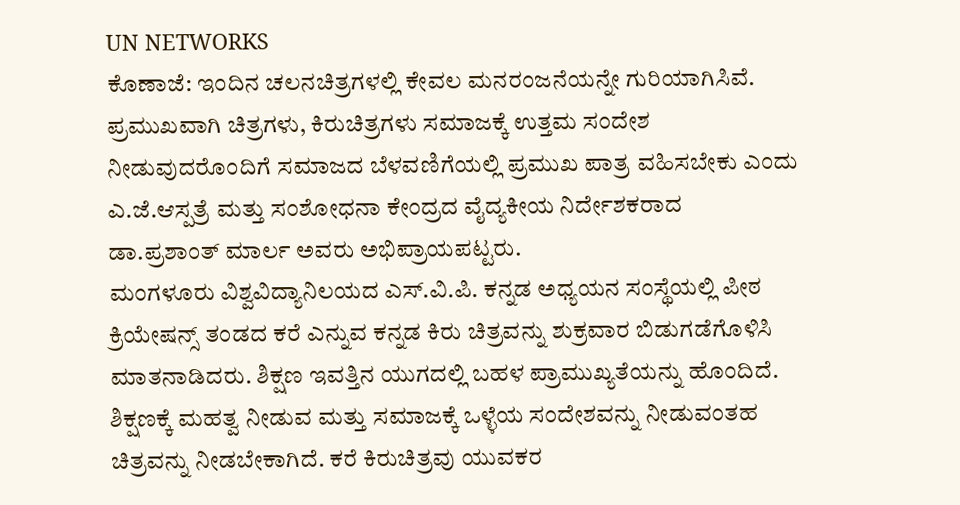UN NETWORKS
ಕೊಣಾಜೆ: ಇಂದಿನ ಚಲನಚಿತ್ರಗಳಲ್ಲಿ ಕೇವಲ ಮನರಂಜನೆಯನ್ನೇ ಗುರಿಯಾಗಿಸಿವೆ. ಪ್ರಮುಖವಾಗಿ ಚಿತ್ರಗಳು, ಕಿರುಚಿತ್ರಗಳು ಸಮಾಜಕ್ಕೆ ಉತ್ತಮ ಸಂದೇಶ ನೀಡುವುದರೊಂದಿಗೆ ಸಮಾಜದ ಬೆಳವಣಿಗೆಯಲ್ಲಿ ಪ್ರಮುಖ ಪಾತ್ರ ವಹಿಸಬೇಕು ಎಂದು ಎ.ಜೆ.ಆಸ್ಪತ್ರೆ ಮತ್ತು ಸಂಶೋಧನಾ ಕೇಂದ್ರದ ವೈದ್ಯಕೀಯ ನಿರ್ದೇಶಕರಾದ ಡಾ.ಪ್ರಶಾಂತ್ ಮಾರ್ಲ ಅವರು ಅಭಿಪ್ರಾಯಪಟ್ಟರು.
ಮಂಗಳೂರು ವಿಶ್ವವಿದ್ಯಾನಿಲಯದ ಎಸ್.ವಿ.ಪಿ. ಕನ್ನಡ ಅಧ್ಯಯನ ಸಂಸ್ಥೆಯಲ್ಲಿ ಪೀಠ ಕ್ರಿಯೇಷನ್ಸ್ ತಂಡದ ಕರೆ ಎನ್ನುವ ಕನ್ನಡ ಕಿರು ಚಿತ್ರವನ್ನು ಶುಕ್ರವಾರ ಬಿಡುಗಡೆಗೊಳಿಸಿ ಮಾತನಾಡಿದರು. ಶಿಕ್ಷಣ ಇವತ್ತಿನ ಯುಗದಲ್ಲಿ ಬಹಳ ಪ್ರಾಮುಖ್ಯತೆಯನ್ನು ಹೊಂದಿದೆ. ಶಿಕ್ಷಣಕ್ಕೆ ಮಹತ್ವ ನೀಡುವ ಮತ್ತು ಸಮಾಜಕ್ಕೆ ಒಳ್ಳೆಯ ಸಂದೇಶವನ್ನು ನೀಡುವಂತಹ ಚಿತ್ರವನ್ನು ನೀಡಬೇಕಾಗಿದೆ. ಕರೆ ಕಿರುಚಿತ್ರವು ಯುವಕರ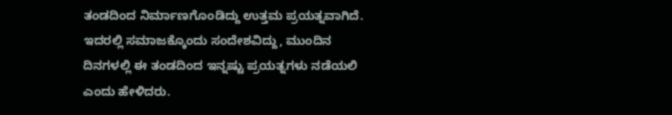ತಂಡದಿಂದ ನಿರ್ಮಾಣಗೊಂಡಿದ್ದು ಉತ್ತಮ ಪ್ರಯತ್ನವಾಗಿದೆ. ಇದರಲ್ಲಿ ಸಮಾಜಕ್ಕೊಂದು ಸಂದೇಶವಿದ್ದು, ಮುಂದಿನ ದಿನಗಳಲ್ಲಿ ಈ ತಂಡದಿಂದ ಇನ್ನಷ್ಟು ಪ್ರಯತ್ನಗಳು ನಡೆಯಲಿ ಎಂದು ಹೇಳಿದರು.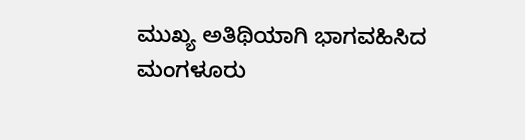ಮುಖ್ಯ ಅತಿಥಿಯಾಗಿ ಭಾಗವಹಿಸಿದ ಮಂಗಳೂರು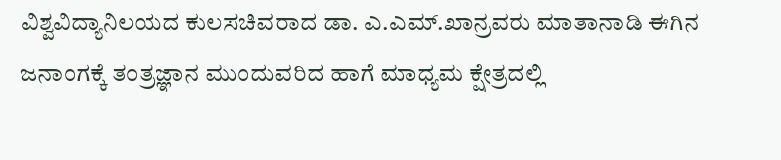ವಿಶ್ವವಿದ್ಯಾನಿಲಯದ ಕುಲಸಚಿವರಾದ ಡಾ. ಎ.ಎಮ್.ಖಾನ್ರವರು ಮಾತಾನಾಡಿ ಈಗಿನ ಜನಾಂಗಕ್ಕೆ ತಂತ್ರಜ್ಞಾನ ಮುಂದುವರಿದ ಹಾಗೆ ಮಾಧ್ಯಮ ಕ್ಷೇತ್ರದಲ್ಲಿ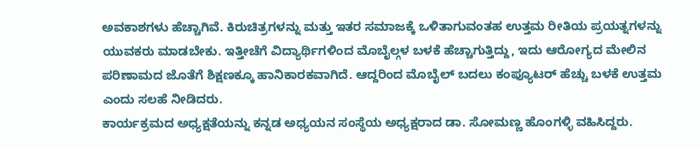ಅವಕಾಶಗಳು ಹೆಚ್ಚಾಗಿವೆ. ಕಿರುಚಿತ್ರಗಳನ್ನು ಮತ್ತು ಇತರ ಸಮಾಜಕ್ಕೆ ಒಳಿತಾಗುವಂತಹ ಉತ್ತಮ ರೀತಿಯ ಪ್ರಯತ್ನಗಳನ್ನು ಯುವಕರು ಮಾಡಬೇಕು. ಇತ್ತೀಚೆಗೆ ವಿದ್ಯಾರ್ಥಿಗಳಿಂದ ಮೊಬೈಲ್ಗಳ ಬಳಕೆ ಹೆಚ್ಚಾಗುತ್ತಿದ್ದು, ಇದು ಆರೋಗ್ಯದ ಮೇಲಿನ ಪರಿಣಾಮದ ಜೊತೆಗೆ ಶಿಕ್ಷಣಕ್ಕೂ ಹಾನಿಕಾರಕವಾಗಿದೆ. ಆದ್ದರಿಂದ ಮೊಬೈಲ್ ಬದಲು ಕಂಪ್ಯೂಟರ್ ಹೆಚ್ಚು ಬಳಕೆ ಉತ್ತಮ ಎಂದು ಸಲಹೆ ನೀಡಿದರು.
ಕಾರ್ಯಕ್ರಮದ ಅಧ್ಯಕ್ಷತೆಯನ್ನು ಕನ್ನಡ ಅಧ್ಯಯನ ಸಂಸ್ಥೆಯ ಅಧ್ಯಕ್ಷರಾದ ಡಾ. ಸೋಮಣ್ಣ ಹೊಂಗಳ್ಳಿ ವಹಿಸಿದ್ದರು.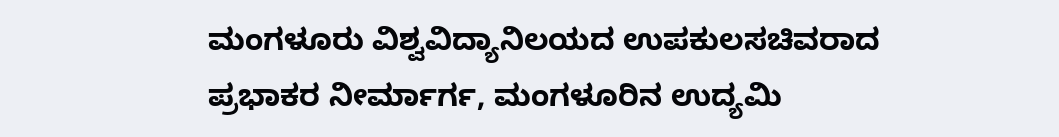ಮಂಗಳೂರು ವಿಶ್ವವಿದ್ಯಾನಿಲಯದ ಉಪಕುಲಸಚಿವರಾದ ಪ್ರಭಾಕರ ನೀರ್ಮಾರ್ಗ, ಮಂಗಳೂರಿನ ಉದ್ಯಮಿ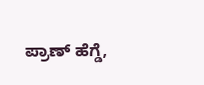ಪ್ರಾಣ್ ಹೆಗ್ಡೆ,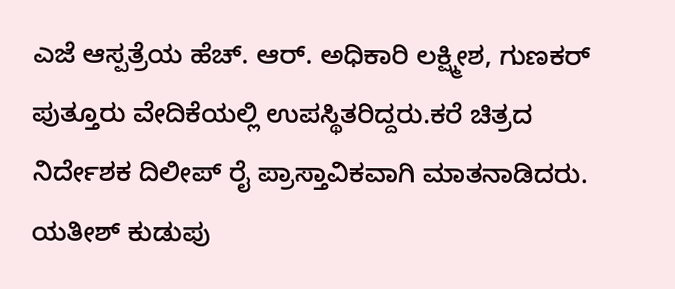ಎಜೆ ಆಸ್ಪತ್ರೆಯ ಹೆಚ್. ಆರ್. ಅಧಿಕಾರಿ ಲಕ್ಷ್ಮೀಶ, ಗುಣಕರ್ ಪುತ್ತೂರು ವೇದಿಕೆಯಲ್ಲಿ ಉಪಸ್ಥಿತರಿದ್ದರು.ಕರೆ ಚಿತ್ರದ ನಿರ್ದೇಶಕ ದಿಲೀಪ್ ರೈ ಪ್ರಾಸ್ತಾವಿಕವಾಗಿ ಮಾತನಾಡಿದರು. ಯತೀಶ್ ಕುಡುಪು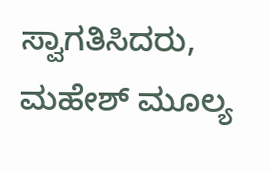ಸ್ವಾಗತಿಸಿದರು, ಮಹೇಶ್ ಮೂಲ್ಯ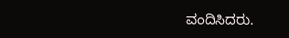ವಂದಿಸಿದರು.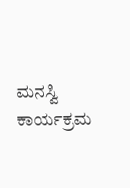ಮನಸ್ವಿ ಕಾರ್ಯಕ್ರಮ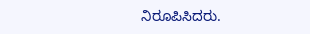ನಿರೂಪಿಸಿದರು.